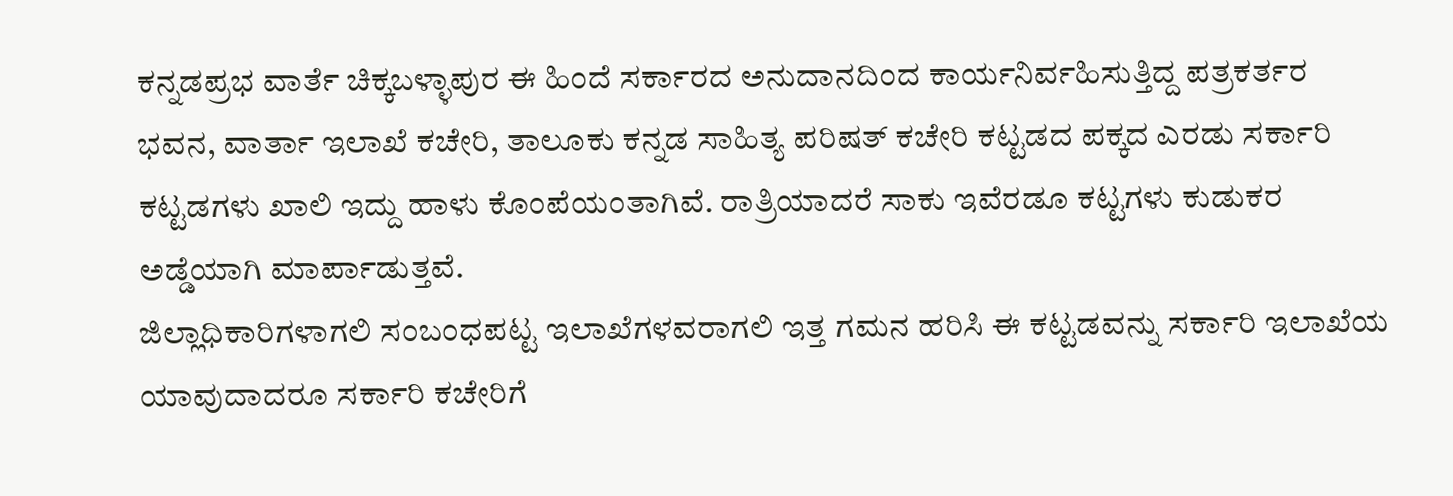ಕನ್ನಡಪ್ರಭ ವಾರ್ತೆ ಚಿಕ್ಕಬಳ್ಳಾಪುರ ಈ ಹಿಂದೆ ಸರ್ಕಾರದ ಅನುದಾನದಿಂದ ಕಾರ್ಯನಿರ್ವಹಿಸುತ್ತಿದ್ದ ಪತ್ರಕರ್ತರ ಭವನ, ವಾರ್ತಾ ಇಲಾಖೆ ಕಚೇರಿ, ತಾಲೂಕು ಕನ್ನಡ ಸಾಹಿತ್ಯ ಪರಿಷತ್ ಕಚೇರಿ ಕಟ್ಟಡದ ಪಕ್ಕದ ಎರಡು ಸರ್ಕಾರಿ ಕಟ್ಟಡಗಳು ಖಾಲಿ ಇದ್ದು ಹಾಳು ಕೊಂಪೆಯಂತಾಗಿವೆ. ರಾತ್ರಿಯಾದರೆ ಸಾಕು ಇವೆರಡೂ ಕಟ್ಟಗಳು ಕುಡುಕರ ಅಡ್ಡೆಯಾಗಿ ಮಾರ್ಪಾಡುತ್ತವೆ.
ಜಿಲ್ಲಾಧಿಕಾರಿಗಳಾಗಲಿ ಸಂಬಂಧಪಟ್ಟ ಇಲಾಖೆಗಳವರಾಗಲಿ ಇತ್ತ ಗಮನ ಹರಿಸಿ ಈ ಕಟ್ಟಡವನ್ನು ಸರ್ಕಾರಿ ಇಲಾಖೆಯ ಯಾವುದಾದರೂ ಸರ್ಕಾರಿ ಕಚೇರಿಗೆ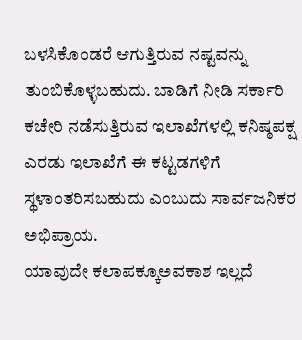ಬಳಸಿಕೊಂಡರೆ ಆಗುತ್ತಿರುವ ನಷ್ಟವನ್ನು ತುಂಬಿಕೊಳ್ಳಬಹುದು. ಬಾಡಿಗೆ ನೀಡಿ ಸರ್ಕಾರಿ ಕಚೇರಿ ನಡೆಸುತ್ತಿರುವ ಇಲಾಖೆಗಳಲ್ಲಿ ಕನಿಷ್ಠಪಕ್ಷ ಎರಡು ಇಲಾಖೆಗೆ ಈ ಕಟ್ಟಡಗಳಿಗೆ ಸ್ಥಳಾಂತರಿಸಬಹುದು ಎಂಬುದು ಸಾರ್ವಜನಿಕರ ಅಭಿಪ್ರಾಯ.
ಯಾವುದೇ ಕಲಾಪಕ್ಕೂಅವಕಾಶ ಇಲ್ಲದೆ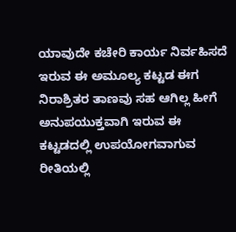ಯಾವುದೇ ಕಚೇರಿ ಕಾರ್ಯ ನಿರ್ವಹಿಸದೆ ಇರುವ ಈ ಅಮೂಲ್ಯ ಕಟ್ಟಡ ಈಗ ನಿರಾಶ್ರಿತರ ತಾಣವು ಸಹ ಆಗಿಲ್ಲ ಹೀಗೆ ಅನುಪಯುಕ್ತವಾಗಿ ಇರುವ ಈ ಕಟ್ಟಡದಲ್ಲಿ ಉಪಯೋಗವಾಗುವ ರೀತಿಯಲ್ಲಿ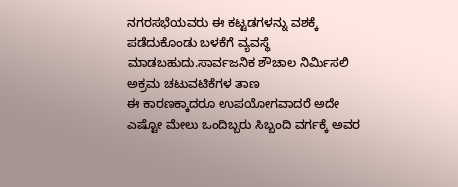ನಗರಸಭೆಯವರು ಈ ಕಟ್ಟಡಗಳನ್ನು ವಶಕ್ಕೆ ಪಡೆದುಕೊಂಡು ಬಳಕೆಗೆ ವ್ಯವಸ್ಥೆ ಮಾಡಬಹುದು.ಸಾರ್ವಜನಿಕ ಶೌಚಾಲ ನಿರ್ಮಿಸಲಿ
ಅಕ್ರಮ ಚಟುವಟಿಕೆಗಳ ತಾಣ
ಈ ಕಾರಣಕ್ಕಾದರೂ ಉಪಯೋಗವಾದರೆ ಅದೇ ಎಷ್ಟೋ ಮೇಲು ಒಂದಿಬ್ಬರು ಸಿಬ್ಬಂದಿ ವರ್ಗಕ್ಕೆ ಅವರ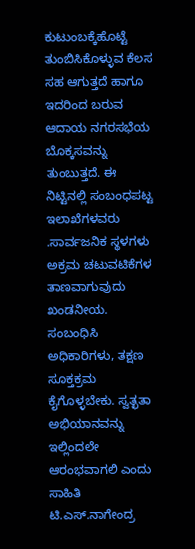ಕುಟುಂಬಕ್ಕೆಹೊಟ್ಟೆ ತುಂಬಿಸಿಕೊಳ್ಳುವ ಕೆಲಸ ಸಹ ಆಗುತ್ತದೆ ಹಾಗೂ ಇದರಿಂದ ಬರುವ ಆದಾಯ ನಗರಸಭೆಯ ಬೊಕ್ಕಸವನ್ನು ತುಂಬುತ್ತದೆ. ಈ ನಿಟ್ಟಿನಲ್ಲಿ ಸಂಬಂಧಪಟ್ಟ ಇಲಾಖೆಗಳವರು .ಸಾರ್ವಜನಿಕ ಸ್ಥಳಗಳು ಅಕ್ರಮ ಚಟುವಟಿಕೆಗಳ ತಾಣವಾಗುವುದು ಖಂಡನೀಯ. ಸಂಬಂಧಿಸಿ ಅಧಿಕಾರಿಗಳು, ತಕ್ಷಣ ಸೂಕ್ತಕ್ರಮ ಕೈಗೊಳ್ಳಬೇಕು. ಸ್ವತ್ಛತಾ ಅಭಿಯಾನವನ್ನು ಇಲ್ಲಿಂದಲೇ ಆರಂಭವಾಗಲಿ ಎಂದು ಸಾಹಿತಿ ಟಿ.ಎಸ್.ನಾಗೇಂದ್ರ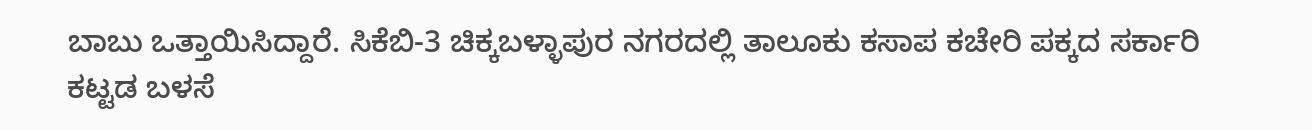ಬಾಬು ಒತ್ತಾಯಿಸಿದ್ದಾರೆ. ಸಿಕೆಬಿ-3 ಚಿಕ್ಕಬಳ್ಳಾಪುರ ನಗರದಲ್ಲಿ ತಾಲೂಕು ಕಸಾಪ ಕಚೇರಿ ಪಕ್ಕದ ಸರ್ಕಾರಿ ಕಟ್ಟಡ ಬಳಸೆ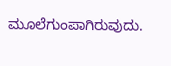ಮೂಲೆಗುಂಪಾಗಿರುವುದು.